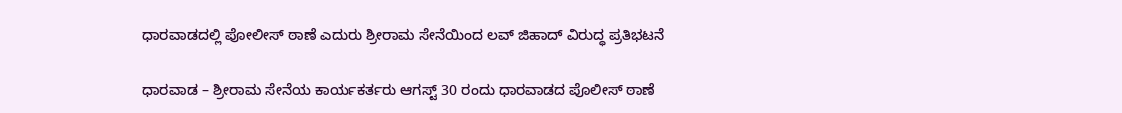ಧಾರವಾಡದಲ್ಲಿ ಪೋಲೀಸ್ ಠಾಣೆ ಎದುರು ಶ್ರೀರಾಮ ಸೇನೆಯಿಂದ ಲವ್ ಜಿಹಾದ್ ವಿರುದ್ಧ ಪ್ರತಿಭಟನೆ

ಧಾರವಾಡ – ಶ್ರೀರಾಮ ಸೇನೆಯ ಕಾರ್ಯಕರ್ತರು ಆಗಸ್ಟ್ 30 ರಂದು ಧಾರವಾಡದ ಪೊಲೀಸ್ ಠಾಣೆ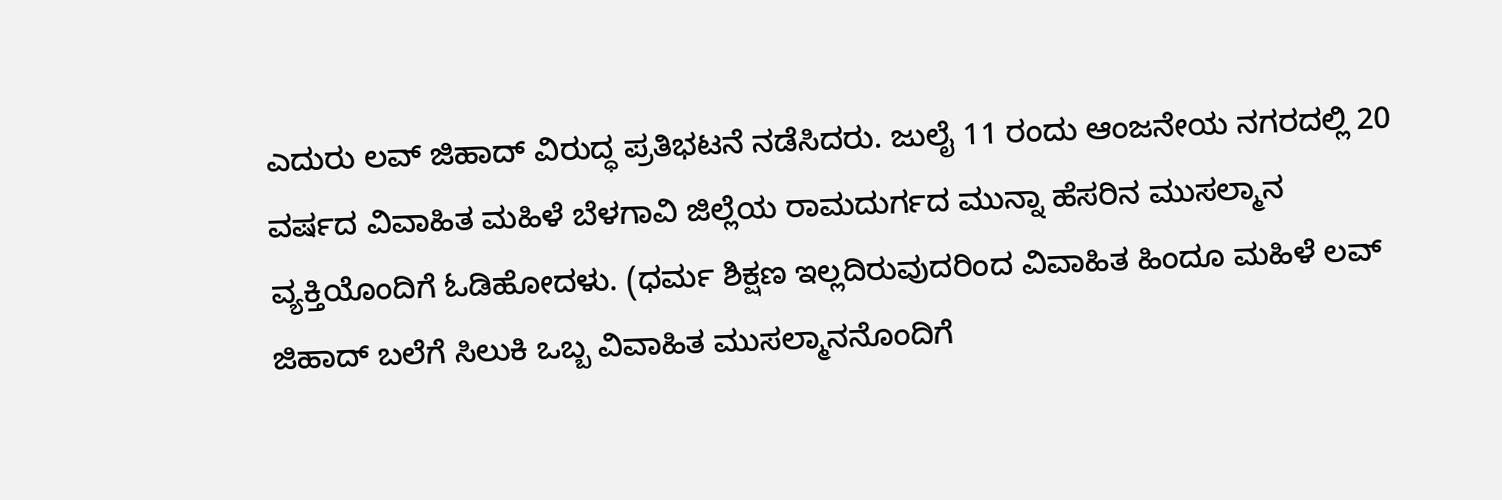ಎದುರು ಲವ್ ಜಿಹಾದ್ ವಿರುದ್ಧ ಪ್ರತಿಭಟನೆ ನಡೆಸಿದರು. ಜುಲೈ 11 ರಂದು ಆಂಜನೇಯ ನಗರದಲ್ಲಿ 20 ವರ್ಷದ ವಿವಾಹಿತ ಮಹಿಳೆ ಬೆಳಗಾವಿ ಜಿಲ್ಲೆಯ ರಾಮದುರ್ಗದ ಮುನ್ನಾ ಹೆಸರಿನ ಮುಸಲ್ಮಾನ ವ್ಯಕ್ತಿಯೊಂದಿಗೆ ಓಡಿಹೋದಳು. (ಧರ್ಮ ಶಿಕ್ಷಣ ಇಲ್ಲದಿರುವುದರಿಂದ ವಿವಾಹಿತ ಹಿಂದೂ ಮಹಿಳೆ ಲವ್ ಜಿಹಾದ್ ಬಲೆಗೆ ಸಿಲುಕಿ ಒಬ್ಬ ವಿವಾಹಿತ ಮುಸಲ್ಮಾನನೊಂದಿಗೆ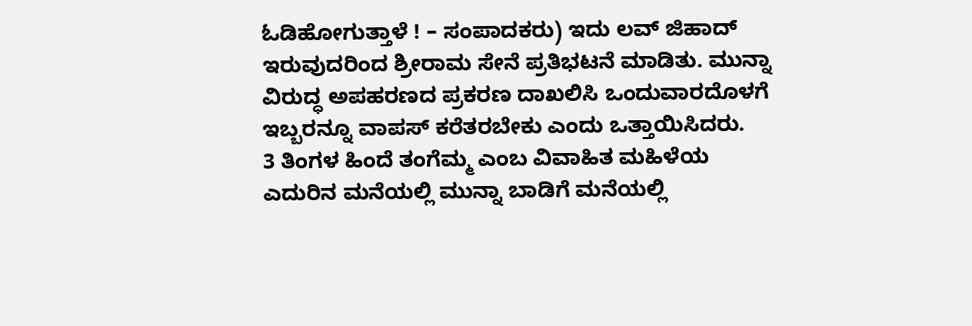ಓಡಿಹೋಗುತ್ತಾಳೆ ! – ಸಂಪಾದಕರು) ಇದು ಲವ್ ಜಿಹಾದ್ ಇರುವುದರಿಂದ ಶ್ರೀರಾಮ ಸೇನೆ ಪ್ರತಿಭಟನೆ ಮಾಡಿತು. ಮುನ್ನಾ ವಿರುದ್ಧ ಅಪಹರಣದ ಪ್ರಕರಣ ದಾಖಲಿಸಿ ಒಂದುವಾರದೊಳಗೆ ಇಬ್ಬರನ್ನೂ ವಾಪಸ್ ಕರೆತರಬೇಕು ಎಂದು ಒತ್ತಾಯಿಸಿದರು.
3 ತಿಂಗಳ ಹಿಂದೆ ತಂಗೆಮ್ಮ ಎಂಬ ವಿವಾಹಿತ ಮಹಿಳೆಯ ಎದುರಿನ ಮನೆಯಲ್ಲಿ ಮುನ್ನಾ ಬಾಡಿಗೆ ಮನೆಯಲ್ಲಿ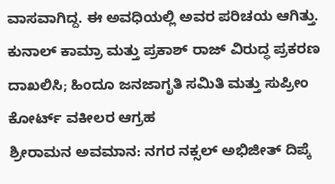ವಾಸವಾಗಿದ್ದ. ಈ ಅವಧಿಯಲ್ಲಿ ಅವರ ಪರಿಚಯ ಆಗಿತ್ತು.
ಕುನಾಲ್ ಕಾಮ್ರಾ ಮತ್ತು ಪ್ರಕಾಶ್ ರಾಜ್ ವಿರುದ್ಧ ಪ್ರಕರಣ ದಾಖಲಿಸಿ; ಹಿಂದೂ ಜನಜಾಗೃತಿ ಸಮಿತಿ ಮತ್ತು ಸುಪ್ರೀಂ ಕೋರ್ಟ್ ವಕೀಲರ ಆಗ್ರಹ
ಶ್ರೀರಾಮನ ಅವಮಾನ: ನಗರ ನಕ್ಸಲ್ ಅಭಿಜೀತ್ ದಿಪ್ಕೆ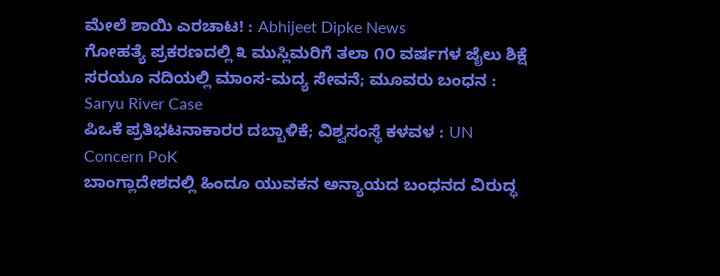ಮೇಲೆ ಶಾಯಿ ಎರಚಾಟ! : Abhijeet Dipke News
ಗೋಹತ್ಯೆ ಪ್ರಕರಣದಲ್ಲಿ ೩ ಮುಸ್ಲಿಮರಿಗೆ ತಲಾ ೧೦ ವರ್ಷಗಳ ಜೈಲು ಶಿಕ್ಷೆ
ಸರಯೂ ನದಿಯಲ್ಲಿ ಮಾಂಸ-ಮದ್ಯ ಸೇವನೆ; ಮೂವರು ಬಂಧನ : Saryu River Case
ಪಿಒಕೆ ಪ್ರತಿಭಟನಾಕಾರರ ದಬ್ಬಾಳಿಕೆ; ವಿಶ್ವಸಂಸ್ಥೆ ಕಳವಳ : UN Concern PoK
ಬಾಂಗ್ಲಾದೇಶದಲ್ಲಿ ಹಿಂದೂ ಯುವಕನ ಅನ್ಯಾಯದ ಬಂಧನದ ವಿರುದ್ಧ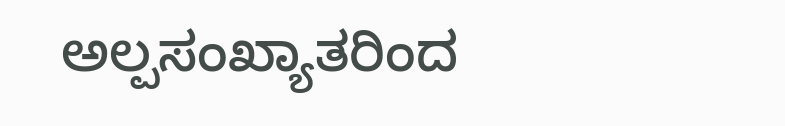ಅಲ್ಪಸಂಖ್ಯಾತರಿಂದ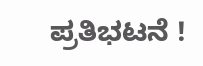ಪ್ರತಿಭಟನೆ !